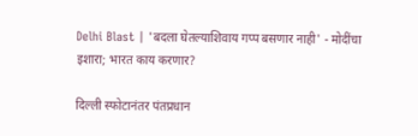Delhi Blast | 'बदला घेतल्याशिवाय गप्प बसणार नाही' - मोदींचा इशारा; भारत काय करणार?

दिल्ली स्फोटानंतर पंतप्रधान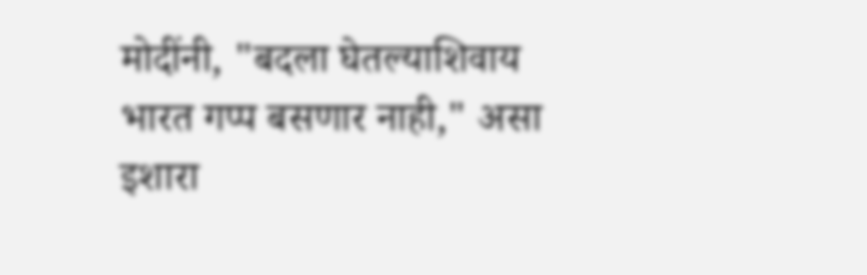मोदींनी, "बदला घेतल्याशिवाय भारत गप्प बसणार नाही," असा इशारा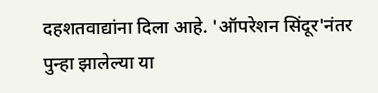दहशतवाद्यांना दिला आहे. 'ऑपरेशन सिंदूर'नंतर पुन्हा झालेल्या या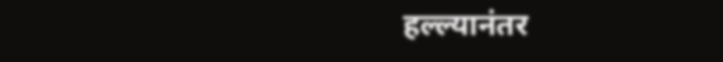हल्ल्यानंतर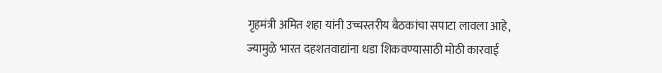गृहमंत्री अमित शहा यांनी उच्चस्तरीय बैठकांचा सपाटा लावला आहे, ज्यामुळे भारत दहशतवाद्यांना धडा शिकवण्यासाठी मोठी कारवाई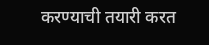करण्याची तयारी करत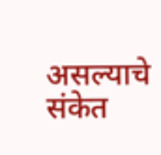असल्याचे संकेत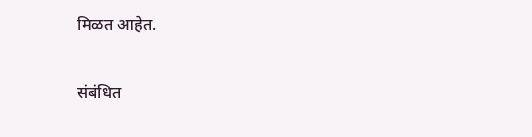मिळत आहेत.

संबंधित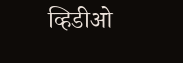व्हिडीओ